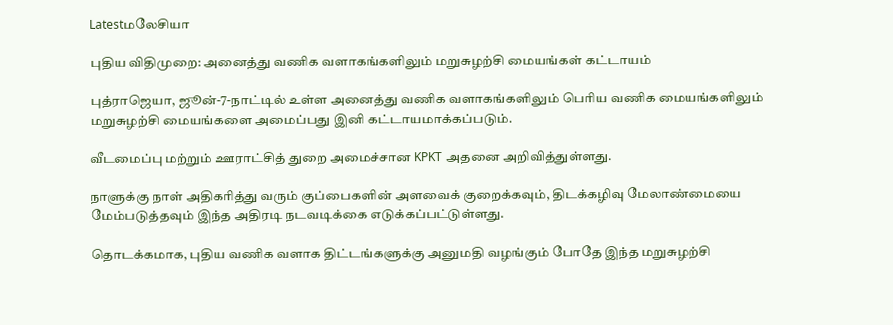Latestமலேசியா

புதிய விதிமுறை: அனைத்து வணிக வளாகங்களிலும் மறுசுழற்சி மையங்கள் கட்டாயம்

புத்ராஜெயா, ஜூன்-7-நாட்டில் உள்ள அனைத்து வணிக வளாகங்களிலும் பெரிய வணிக மையங்களிலும் மறுசுழற்சி மையங்களை அமைப்பது இனி கட்டாயமாக்கப்படும்.

வீடமைப்பு மற்றும் ஊராட்சித் துறை அமைச்சான KPKT அதனை அறிவித்துள்ளது.

நாளுக்கு நாள் அதிகரித்து வரும் குப்பைகளின் அளவைக் குறைக்கவும், திடக்கழிவு மேலாண்மையை மேம்படுத்தவும் இந்த அதிரடி நடவடிக்கை எடுக்கப்பட்டுள்ளது.

தொடக்கமாக, புதிய வணிக வளாக திட்டங்களுக்கு அனுமதி வழங்கும் போதே இந்த மறுசுழற்சி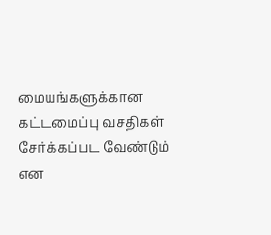மையங்களுக்கான கட்டமைப்பு வசதிகள் சேர்க்கப்பட வேண்டும் என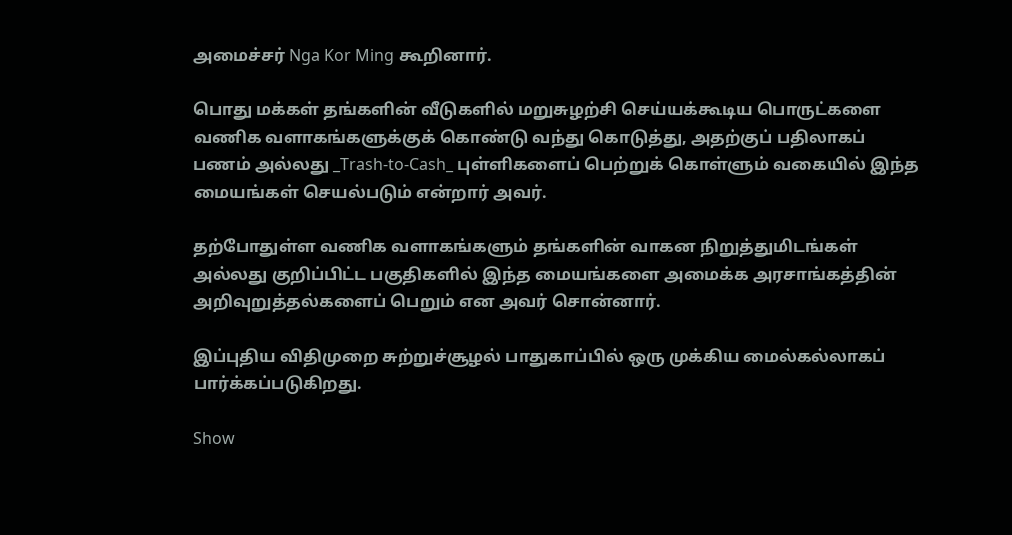அமைச்சர் Nga Kor Ming கூறினார்.

பொது மக்கள் தங்களின் வீடுகளில் மறுசுழற்சி செய்யக்கூடிய பொருட்களை வணிக வளாகங்களுக்குக் கொண்டு வந்து கொடுத்து, அதற்குப் பதிலாகப் பணம் அல்லது _Trash-to-Cash_ புள்ளிகளைப் பெற்றுக் கொள்ளும் வகையில் இந்த மையங்கள் செயல்படும் என்றார் அவர்.

தற்போதுள்ள வணிக வளாகங்களும் தங்களின் வாகன நிறுத்துமிடங்கள் அல்லது குறிப்பிட்ட பகுதிகளில் இந்த மையங்களை அமைக்க அரசாங்கத்தின் அறிவுறுத்தல்களைப் பெறும் என அவர் சொன்னார்.

இப்புதிய விதிமுறை சுற்றுச்சூழல் பாதுகாப்பில் ஒரு முக்கிய மைல்கல்லாகப் பார்க்கப்படுகிறது.

Show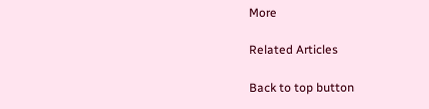More

Related Articles

Back to top button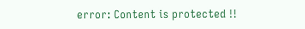error: Content is protected !!